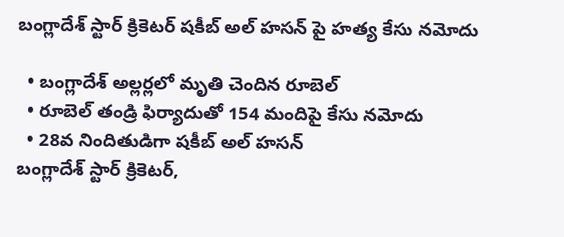బంగ్లాదేశ్ స్టార్ క్రికెటర్ షకీబ్ అల్ హసన్ పై హత్య కేసు నమోదు

  • బంగ్లాదేశ్ అల్లర్లలో మృతి చెందిన రూబెల్
  • రూబెల్ తండ్రి ఫిర్యాదుతో 154 మందిపై కేసు నమోదు
  • 28వ నిందితుడిగా షకీబ్ అల్ హసన్
బంగ్లాదేశ్ స్టార్ క్రికెటర్,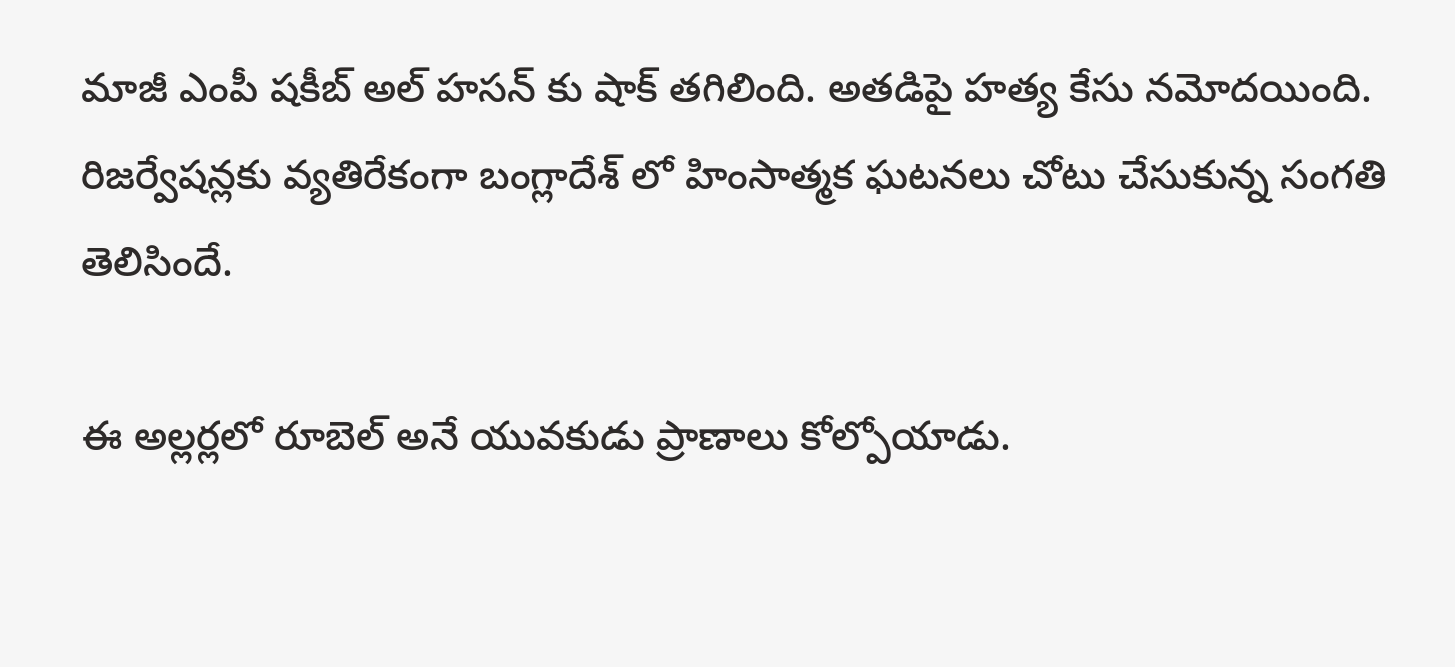మాజీ ఎంపీ షకీబ్ అల్ హసన్ కు షాక్ తగిలింది. అతడిపై హత్య కేసు నమోదయింది. రిజర్వేషన్లకు వ్యతిరేకంగా బంగ్లాదేశ్ లో హింసాత్మక ఘటనలు చోటు చేసుకున్న సంగతి తెలిసిందే.

ఈ అల్లర్లలో రూబెల్ అనే యువకుడు ప్రాణాలు కోల్పోయాడు.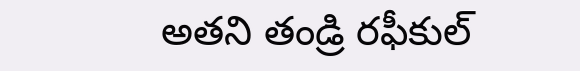అతని తండ్రి రఫీకుల్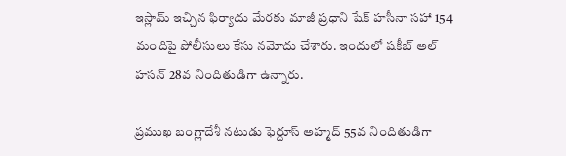ఇస్లామ్ ఇచ్చిన ఫిర్యాదు మేరకు మాజీ ప్రధాని షేక్ హసీనా సహా 154 మందిపై పోలీసులు కేసు నమోదు చేశారు. ఇందులో షకీబ్ అల్ హసన్ 28వ నిందితుడిగా ఉన్నారు.

ప్రముఖ బంగ్లాదేశీ నటుడు ఫెర్దూస్ అహ్మద్ 55వ నిందితుడిగా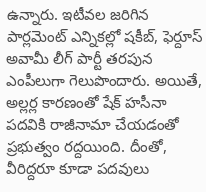ఉన్నారు. ఇటీవల జరిగిన పార్లమెంట్ ఎన్నికల్లో షకీబ్, ఫెర్దూస్ అవామీ లీగ్ పార్టీ తరపున ఎంపీలుగా గెలుపొందారు. అయితే, అల్లర్ల కారణంతో షేక్ హసీనా పదవికి రాజీనామా చేయడంతో ప్రభుత్వం రద్దయింది. దీంతో, వీరిద్దరూ కూడా పదవులు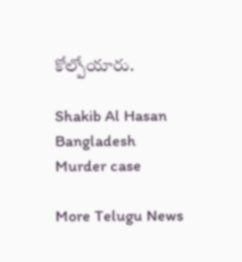కోల్పోయారు.

Shakib Al Hasan
Bangladesh
Murder case

More Telugu News